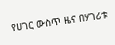የሀገር ውስጥ ዜና በሃገሪቱ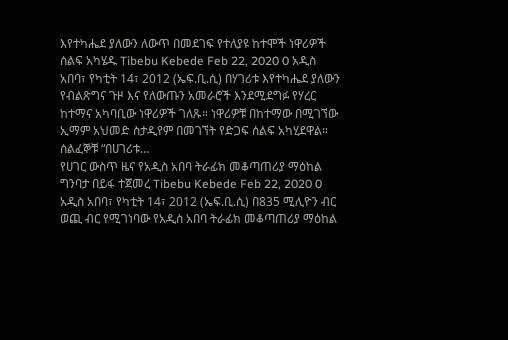እየተካሔደ ያለውን ለውጥ በመደገፍ የተለያዩ ከተሞች ነዋሪዎች ሰልፍ አካሄዱ Tibebu Kebede Feb 22, 2020 0 አዲስ አበባ፣ የካቲት 14፣ 2012 (ኤፍ.ቢ.ሲ) በሃገሪቱ እየተካሔደ ያለውን የብልጽግና ጉዞ እና የለውጡን አመራሮች እንደሚደግፉ የሃረር ከተማና አካባቢው ነዋሪዎች ገለጹ። ነዋሪዎቹ በከተማው በሚገኘው ኢማም አህመድ ስታዲየም በመገኘት የድጋፍ ሰልፍ አካሂደዋል። ሰልፈኞቹ “በሀገሪቱ…
የሀገር ውስጥ ዜና የአዲስ አበባ ትራፊክ መቆጣጠሪያ ማዕከል ግንባታ በይፋ ተጀመረ Tibebu Kebede Feb 22, 2020 0 አዲስ አበባ፣ የካቲት 14፣ 2012 (ኤፍ.ቢ.ሲ) በ835 ሚሊዮን ብር ወጪ ብር የሚገነባው የአዲስ አበባ ትራፊክ መቆጣጠሪያ ማዕከል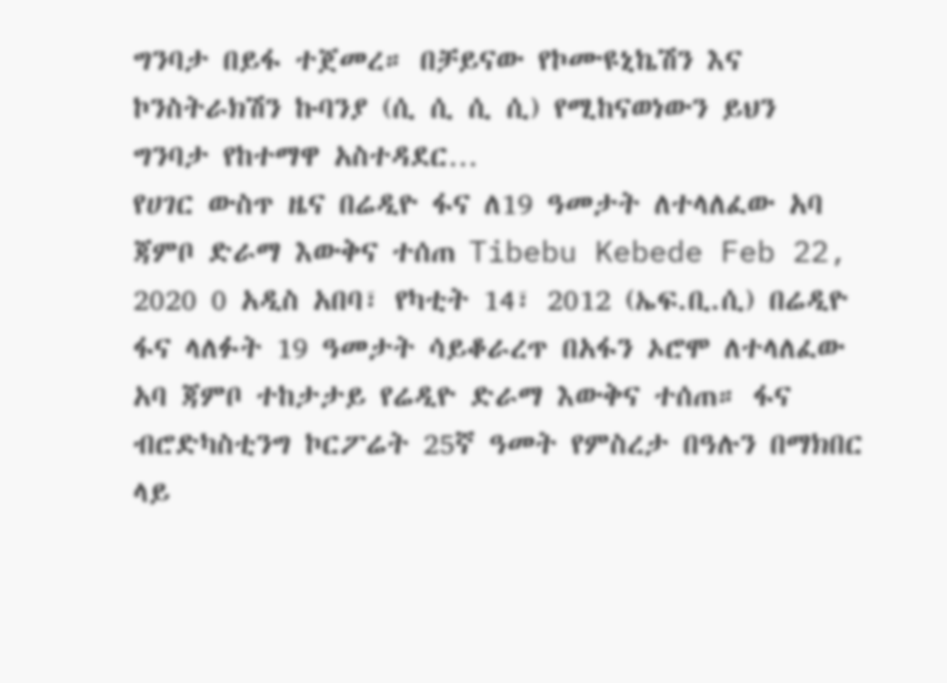ግንባታ በይፋ ተጀመረ። በቻይናው የኮሙዩኒኬሽን እና ኮንስትራክሽን ኩባንያ (ሲ ሲ ሲ ሲ) የሚከናወነውን ይህን ግንባታ የከተማዋ አስተዳደር…
የሀገር ውስጥ ዜና በሬዲዮ ፋና ለ19 ዓመታት ለተላለፈው አባ ጃምቦ ድራማ እውቅና ተሰጠ Tibebu Kebede Feb 22, 2020 0 አዲስ አበባ፣ የካቲት 14፣ 2012 (ኤፍ.ቢ.ሲ) በሬዲዮ ፋና ላለፉት 19 ዓመታት ሳይቆራረጥ በአፋን ኦሮሞ ለተላለፈው አባ ጃምቦ ተከታታይ የሬዲዮ ድራማ እውቅና ተሰጠ። ፋና ብሮድካስቲንግ ኮርፖሬት 25ኛ ዓመት የምስረታ በዓሉን በማክበር ላይ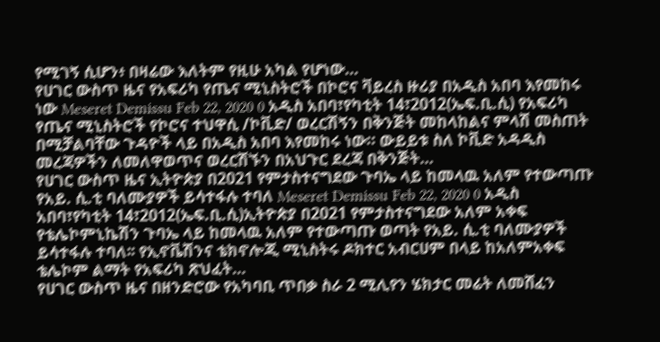የሚገኝ ሲሆን፥ በዛሬው እለትም የዚሁ አካል የሆነው…
የሀገር ውስጥ ዜና የአፍሪካ የጤና ሚኒስትሮች በኮሮና ቫይረስ ዙሪያ በአዲስ አበባ እየመከሩ ነው Meseret Demissu Feb 22, 2020 0 አዲስ አበባ፣የካቲት 14፣2012(ኤፍ.ቢ.ሲ) የአፍሪካ የጤና ሚኒስትሮች የኮሮና ተህዋሲ /ኮቪድ/ ወረርሽኝን በቅንጅት መከላከልና ምላሽ መስጠት በሚቻልባቸው ጉዳዮች ላይ በአዲስ አበባ እየመከሩ ነው። ውይይቱ ስለ ኮቪድ አዳዲስ መረጃዎችን ለመለዋወጥና ወረርሽኙን በአህጉር ደረጃ በቅንጅት…
የሀገር ውስጥ ዜና ኢትዮጵያ በ2021 የምታስተናግደው ጉባኤ ላይ ከመላዉ አለም የተውጣጡ የአይ. ሲ.ቲ ባለሙያዎች ይሳተፋሉ ተባለ Meseret Demissu Feb 22, 2020 0 አዲስ አበባ፣የካቲት 14፣2012(ኤፍ.ቢ.ሲ)ኢትዮጵያ በ2021 የምታስተናግደው አለም አቀፍ የቴሌኮምኒኬሽን ጉባኤ ላይ ከመላዉ አለም የተውጣጡ ወጣት የአይ. ሲ.ቲ ባለሙያዎች ይሳተፋሉ ተባለ፡፡ የኢኖቬሽንና ቴክኖሎጂ ሚኒስትሩ ዶክተር አብርሀም በላይ ከአለምአቀፍ ቴሌኮም ልማት የአፍሪካ ጽህፈት…
የሀገር ውስጥ ዜና በዘንድሮው የአካባቢ ጥበቃ ስራ 2 ሚሊየን ሄክታር መሬት ለመሸፈን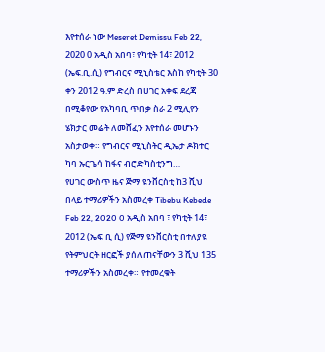እየተሰራ ነው Meseret Demissu Feb 22, 2020 0 አዲስ አበባ፣ የካቲት 14፣ 2012 (ኤፍ.ቢ.ሲ) የግብርና ሚኒስቴር እስከ የካቲት 30 ቀን 2012 ዓ.ም ድረስ በሀገር አቀፍ ደረጃ በሚቆየው የአካባቢ ጥበቃ ስራ 2 ሚሊየን ሄክታር መሬት ለመሸፈን እየተሰራ መሆኑን አስታወቀ። የግብርና ሚኒስትር ዲኤታ ዶክተር ካባ ኡርጌሳ ከፋና ብሮድካስቲንግ…
የሀገር ውስጥ ዜና ጅማ ዩንቨርስቲ ከ3 ሺህ በላይ ተማሪዎችን አስመረቀ Tibebu Kebede Feb 22, 2020 0 አዲስ አበባ ፣ የካቲት 14፣ 2012 (ኤፍ ቢ ሲ) የጅማ ዩንቨርስቲ በተለያዩ የትምህርት ዘርፎች ያሰለጠናቸውን 3 ሺህ 135 ተማሪዎችን አስመረቀ። የተመረቁት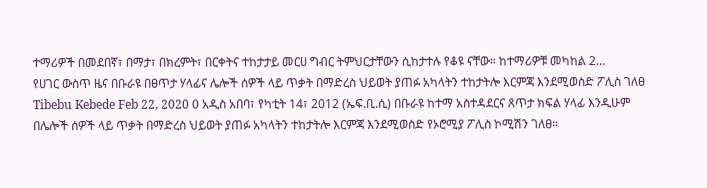ተማሪዎች በመደበኛ፣ በማታ፣ በክረምት፣ በርቀትና ተከታታይ መርሀ ግብር ትምህርታቸውን ሲከታተሉ የቆዩ ናቸው። ከተማሪዎቹ መካከል 2…
የሀገር ውስጥ ዜና በቡራዩ በፀጥታ ሃላፊና ሌሎች ሰዎች ላይ ጥቃት በማድረስ ህይወት ያጠፉ አካላትን ተከታትሎ እርምጃ እንደሚወስድ ፖሊስ ገለፀ Tibebu Kebede Feb 22, 2020 0 አዲስ አበባ፣ የካቲት 14፣ 2012 (ኤፍ.ቢ.ሲ) በቡራዩ ከተማ አስተዳደርና ጸጥታ ክፍል ሃላፊ እንዲሁም በሌሎች ሰዎች ላይ ጥቃት በማድረስ ህይወት ያጠፉ አካላትን ተከታትሎ እርምጃ እንደሚወስድ የኦሮሚያ ፖሊስ ኮሚሽን ገለፀ።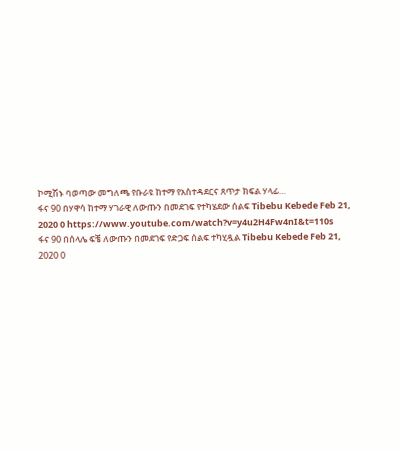ኮሚሽኑ ባወጣው መግለጫ የቡራዩ ከተማ የአስተዳደርና ጸጥታ ክፍል ሃላፊ…
ፋና 90 በሃዋሳ ከተማ ሃገራዊ ለውጡን በመደገፍ የተካሄደው ሰልፍ Tibebu Kebede Feb 21, 2020 0 https://www.youtube.com/watch?v=y4u2H4Fw4nI&t=110s
ፋና 90 በሰላሌ ፍቼ ለውጡን በመደገፍ የድጋፍ ሰልፍ ተካሂዷል Tibebu Kebede Feb 21, 2020 0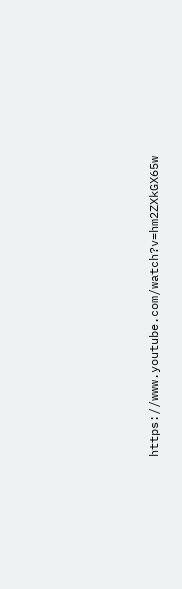https://www.youtube.com/watch?v=hm2ZXkGX65w